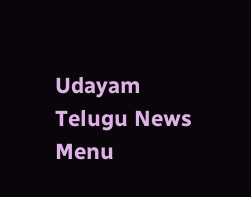Udayam Telugu News
Menu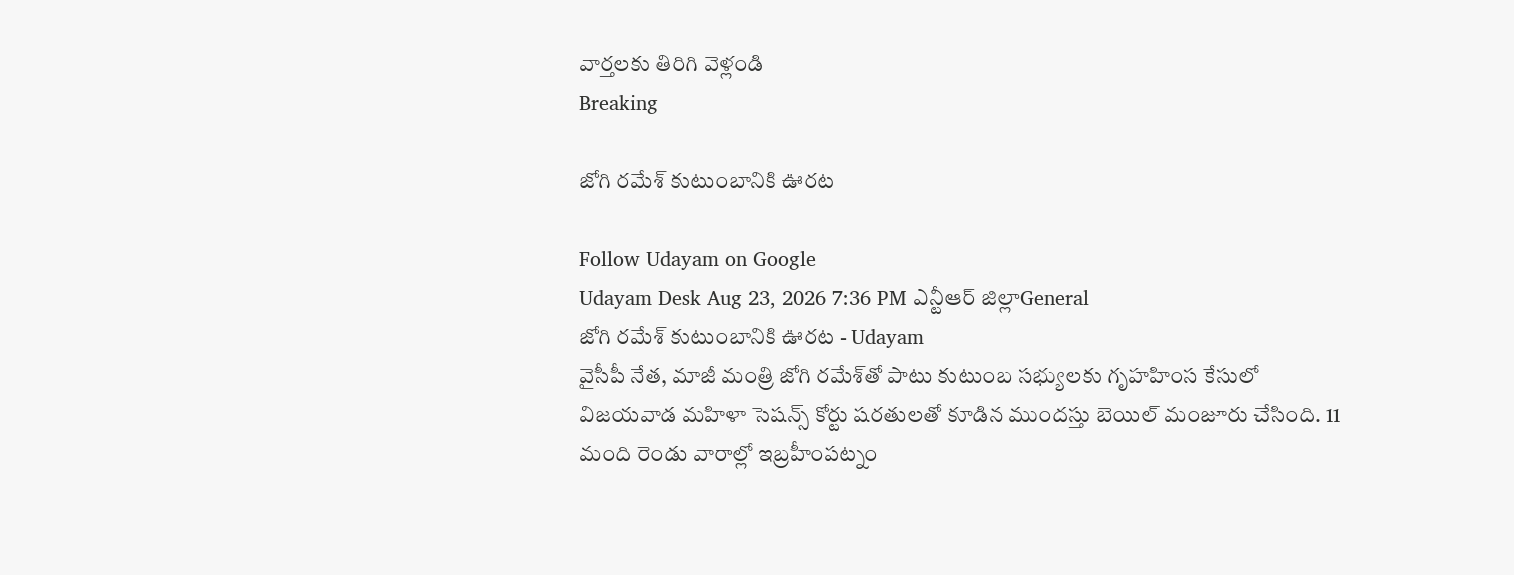వార్తలకు తిరిగి వెళ్లండి
Breaking

జోగి రమేశ్ కుటుంబానికి ఊరట

Follow Udayam on Google
Udayam Desk Aug 23, 2026 7:36 PM ఎన్టీఆర్ జిల్లాGeneral
జోగి రమేశ్ కుటుంబానికి ఊరట - Udayam
వైసీపీ నేత, మాజీ మంత్రి జోగి రమేశ్‌తో పాటు కుటుంబ సభ్యులకు గృహహింస కేసులో విజయవాడ మహిళా సెషన్స్ కోర్టు షరతులతో కూడిన ముందస్తు బెయిల్ మంజూరు చేసింది. 11 మంది రెండు వారాల్లో ఇబ్రహీంపట్నం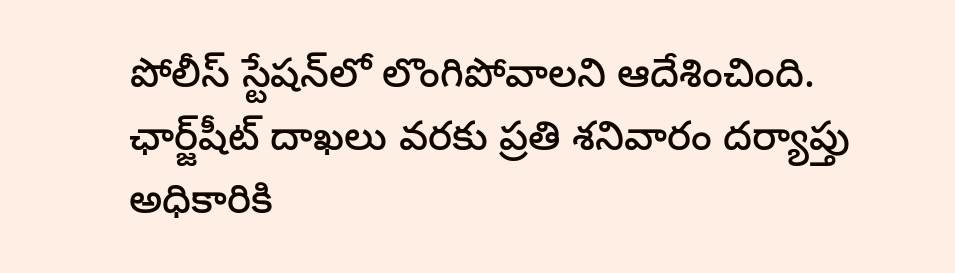పోలీస్ స్టేషన్‌లో లొంగిపోవాలని ఆదేశించింది. ఛార్జ్‌షీట్ దాఖలు వరకు ప్రతి శనివారం దర్యాప్తు అధికారికి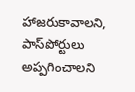హాజరుకావాలని, పాస్‌పోర్టులు అప్పగించాలని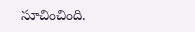సూచించింది.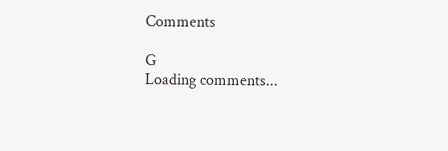Comments

G
Loading comments...